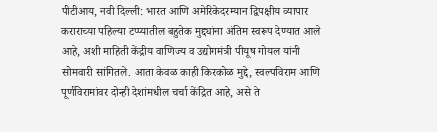पीटीआय, नवी दिल्ली: भारत आणि अमेरिकेदरम्यान द्विपक्षीय व्यापार कराराच्या पहिल्या टप्प्यातील बहुतेक मुद्द्यांना अंतिम स्वरूप देण्यात आले आहे, अशी माहिती केंद्रीय वाणिज्य व उद्योगमंत्री पीयूष गोयल यांनी सोमवारी सांगितले. आता केवळ काही किरकोळ मुद्दे, स्वल्पविराम आणि पूर्णविरामांवर दोन्ही देशांमधील चर्चा केंद्रित आहे, असे ते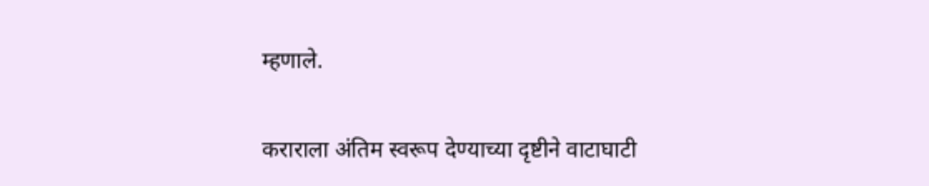म्हणाले.

कराराला अंतिम स्वरूप देण्याच्या दृष्टीने वाटाघाटी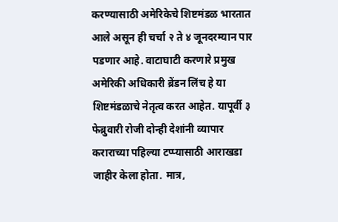करण्यासाठी अमेरिकेचे शिष्टमंडळ भारतात आले असून ही चर्चा २ ते ४ जूनदरम्यान पार पडणार आहे. वाटाघाटी करणारे प्रमुख अमेरिकी अधिकारी ब्रेंडन लिंच हे या शिष्टमंडळाचे नेतृत्व करत आहेत. यापूर्वी ३ फेब्रुवारी रोजी दोन्ही देशांनी व्यापार कराराच्या पहिल्या टप्प्यासाठी आराखडा जाहीर केला होता. मात्र,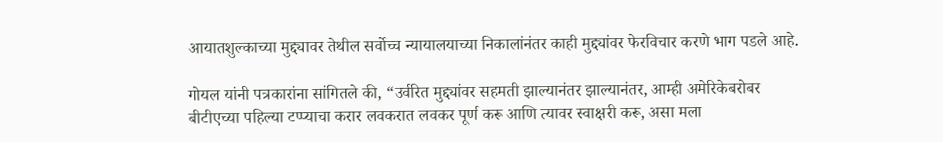आयातशुल्काच्या मुद्द्यावर तेथील सर्वोच्च न्यायालयाच्या निकालांनंतर काही मुद्द्यांवर फेरविचार करणे भाग पडले आहे.

गोयल यांनी पत्रकारांना सांगितले की, “उर्वरित मुद्द्यांवर सहमती झाल्यानंतर झाल्यानंतर, आम्ही अमेरिकेबरोबर बीटीएच्या पहिल्या टप्प्याचा करार लवकरात लवकर पूर्ण करू आणि त्यावर स्वाक्षरी करू, असा मला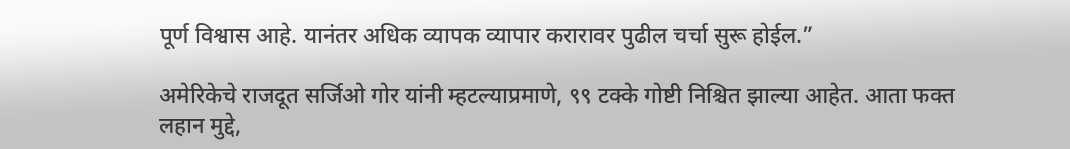पूर्ण विश्वास आहे. यानंतर अधिक व्यापक व्यापार करारावर पुढील चर्चा सुरू होईल.”

अमेरिकेचे राजदूत सर्जिओ गोर यांनी म्हटल्याप्रमाणे, ९९ टक्के गोष्टी निश्चित झाल्या आहेत. आता फक्त लहान मुद्दे,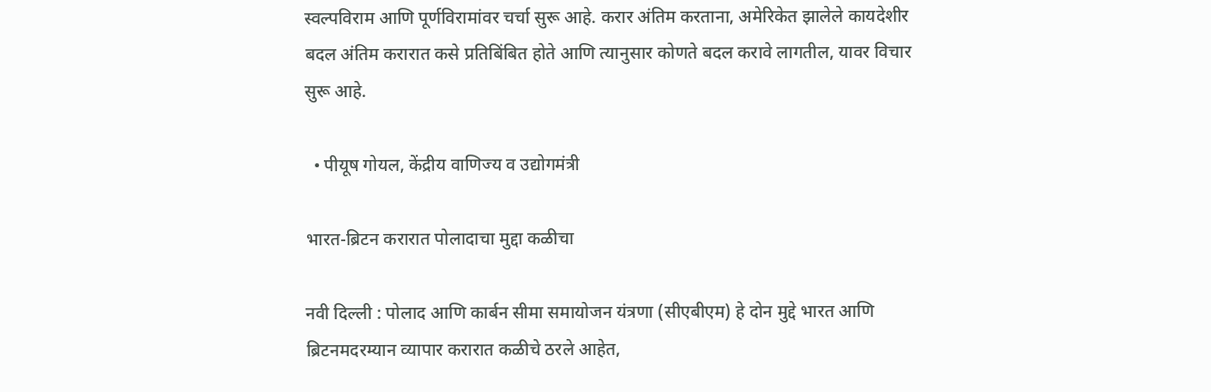स्वल्पविराम आणि पूर्णविरामांवर चर्चा सुरू आहे. करार अंतिम करताना, अमेरिकेत झालेले कायदेशीर बदल अंतिम करारात कसे प्रतिबिंबित होते आणि त्यानुसार कोणते बदल करावे लागतील, यावर विचार सुरू आहे.

  • पीयूष गोयल, केंद्रीय वाणिज्य व उद्योगमंत्री

भारत-ब्रिटन करारात पोलादाचा मुद्दा कळीचा

नवी दिल्ली : पोलाद आणि कार्बन सीमा समायोजन यंत्रणा (सीएबीएम) हे दोन मुद्दे भारत आणि ब्रिटनमदरम्यान व्यापार करारात कळीचे ठरले आहेत,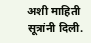अशी माहिती सूत्रांनी दिली.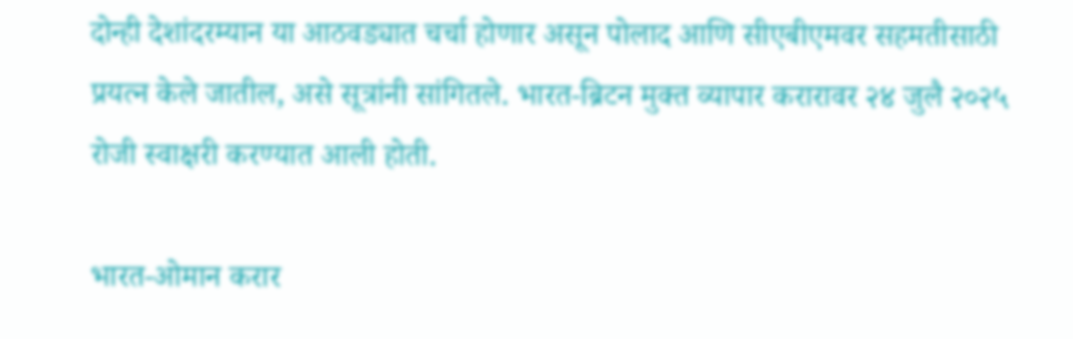दोन्ही देशांदरम्यान या आठवड्यात चर्चा होणार असून पोलाद आणि सीएबीएमवर सहमतीसाठी प्रयत्न केले जातील, असे सूत्रांनी सांगितले. भारत-ब्रिटन मुक्त व्यापार करारावर २४ जुलै २०२५ रोजी स्वाक्षरी करण्यात आली होती.

भारत-ओमान करार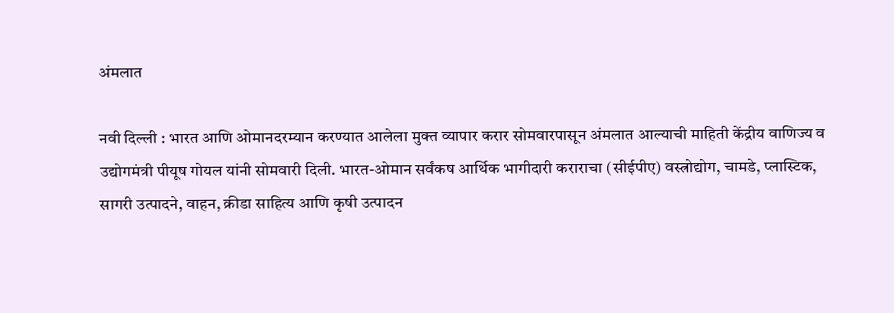अंमलात

नवी दिल्ली : भारत आणि ओमानदरम्यान करण्यात आलेला मुक्त व्यापार करार सोमवारपासून अंमलात आल्याची माहिती केंद्रीय वाणिज्य व उद्योगमंत्री पीयूष गोयल यांनी सोमवारी दिली. भारत-ओमान सर्वंकष आर्थिक भागीदारी कराराचा (सीईपीए) वस्त्रोद्योग, चामडे, प्लास्टिक, सागरी उत्पादने, वाहन, क्रीडा साहित्य आणि कृषी उत्पादन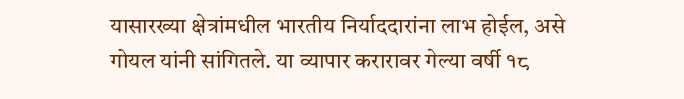यासारख्या क्षेत्रांमधील भारतीय निर्याददारांना लाभ होईल, असे गोयल यांनी सांगितले. या व्यापार करारावर गेल्या वर्षी १८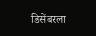डिसेंबरला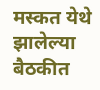मस्कत येथे झालेल्या बैठकीत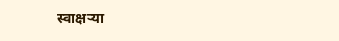स्वाक्षऱ्या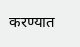करण्यात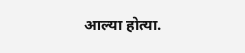आल्या होत्या.